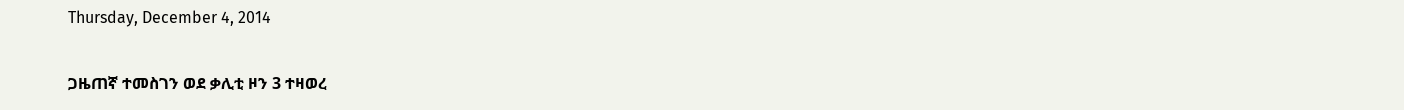Thursday, December 4, 2014

ጋዜጠኛ ተመስገን ወደ ቃሊቲ ዞን 3 ተዛወረ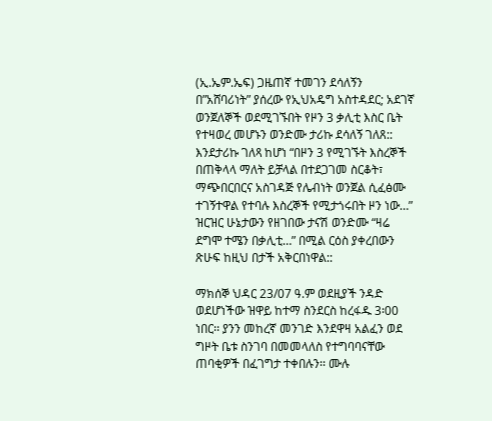(ኢ.ኤም.ኤፍ) ጋዜጠኛ ተመገን ደሳለኝን በ”አሸባሪነት” ያሰረው የኢህአዴግ አስተዳደር; አደገኛ ወንጀለኞች ወደሚገኙበት የዞን 3 ቃሊቲ እስር ቤት የተዛወረ መሆኑን ወንድሙ ታሪኩ ደሳለኝ ገለጸ:: እንደታሪኩ ገለጻ ከሆነ “በዞን 3 የሚገኙት እስረኞች በጠቅላላ ማለት ይቻላል በተደጋገመ ስርቆት፣ ማጭበርበርና አስገዳጅ የሌብነት ወንጀል ሲፈፅሙ ተገኝተዋል የተባሉ እስረኞች የሚታጎሩበት ዞን ነው…” ዝርዝር ሁኔታውን የዘገበው ታናሽ ወንድሙ “ዛሬ ደግሞ ተሜን በቃሊቲ…” በሚል ርዕስ ያቀረበውን ጽሁፍ ከዚህ በታች አቅርበነዋል::

ማክሰኞ ህዳር 23/07 ዓ.ም ወደዚያች ንዳድ ወደሆነችው ዝዋይ ከተማ ስንደርስ ከረፋዱ 3፡00 ነበር፡፡ ያንን መከረኛ መንገድ እንደዋዛ አልፈን ወደ ግዞት ቤቱ ስንገባ በመመላለስ የተግባባናቸው ጠባቂዎች በፈገግታ ተቀበሉን፡፡ ሙሉ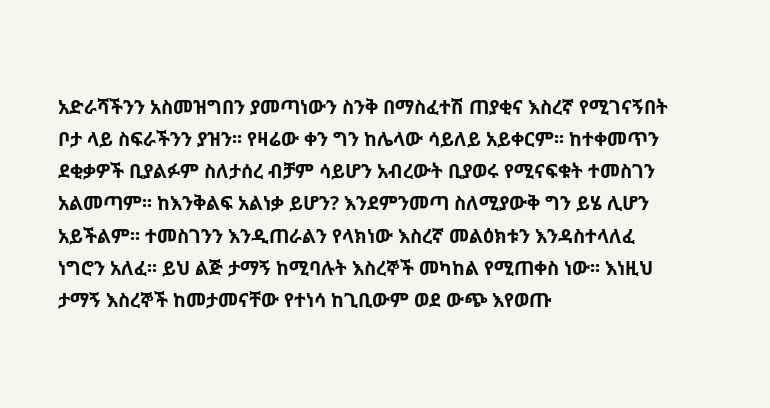አድራሻችንን አስመዝግበን ያመጣነውን ስንቅ በማስፈተሽ ጠያቂና እስረኛ የሚገናኝበት ቦታ ላይ ስፍራችንን ያዝን፡፡ የዛሬው ቀን ግን ከሌላው ሳይለይ አይቀርም፡፡ ከተቀመጥን ደቂቃዎች ቢያልፉም ስለታሰረ ብቻም ሳይሆን አብረውት ቢያወሩ የሚናፍቁት ተመስገን አልመጣም፡፡ ከእንቅልፍ አልነቃ ይሆን? እንደምንመጣ ስለሚያውቅ ግን ይሄ ሊሆን አይችልም፡፡ ተመስገንን እንዲጠራልን የላክነው እስረኛ መልዕክቱን እንዳስተላለፈ ነግሮን አለፈ፡፡ ይህ ልጅ ታማኝ ከሚባሉት እስረኞች መካከል የሚጠቀስ ነው፡፡ እነዚህ ታማኝ እስረኞች ከመታመናቸው የተነሳ ከጊቢውም ወደ ውጭ እየወጡ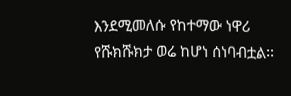እንደሚመለሱ የከተማው ነዋሪ የሹክሹክታ ወሬ ከሆነ ሰነባብቷል፡፡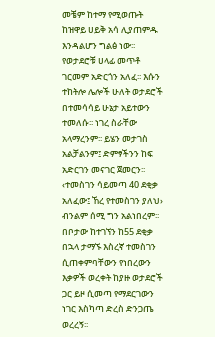መቼም ከተማ የሚወጡት ከዝዋይ ሀይቅ አሳ ሊያጠምዱ እንዳልሆን ግልፅ ነው፡፡
የወታደሮቹ ሀላፊ መጥቶ ገርመም አድርጎን አለፈ፡፡ እሱን ተከትሎ ሌሎች ሁለት ወታደሮች በተመሳሳይ ሁኔታ አይተውን ተመለሱ፡፡ ነገረ ስራቸው አላማረንም፡፡ ይሄን መታገስ አልቻልንም፤ ድምፃችንን ከፍ አድርገን መናገር ጀመርን፡፡ ‹ተመስገን ሳይመጣ 40 ደቂቃ አለፈው፤ ኸረ የተመስገን ያለህ› ብንልም ሰሚ ግን አልነበረም፡፡ በቦታው ከተገኘን ከ55 ደቂቃ በኋላ ታማኙ እስረኛ ተመስገን ሲጠቀምባቸውን የነበረውን እቃዎች ወረቀት ከያዙ ወታደሮች ጋር ይዞ ሲመጣ የማደርገውን ነገር እስካጣ ድረስ ድንጋጤ ወረረኝ፡፡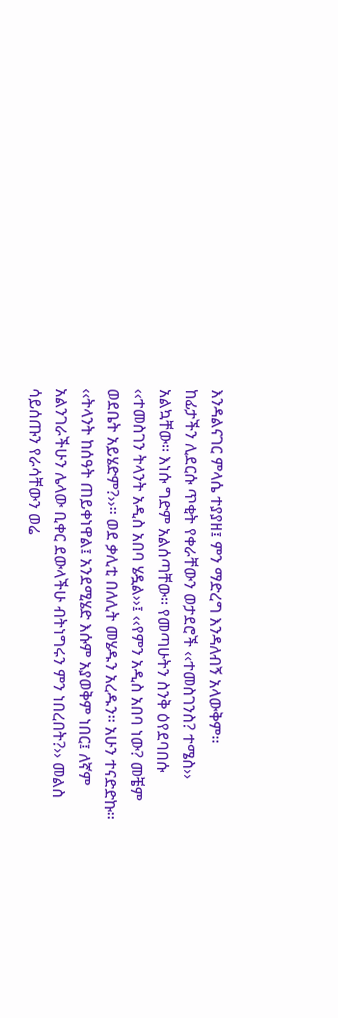እንዳልናገር ምላሴ ተያያዘ፤ ምን ማድረግ እንዳለብኝ አላውቅም፡፡
ከፊታችን ሊደርሱ ጥቂት የቀራቸውን ወታደሮች ‹‹ተመስገንስ? ተሜስ›› አልኳቸው፡፡ እነሱ ግድም አልሰጣቸው፡፡ የመጣሁትን ስንቅ ዕየደባበሱ ‹‹ተመስገን ትላንት አዲስ አበባ ሄዷል››፤ ‹‹የምን አዲስ አበባ ነው? መቼም ወደቤት አይሄድም?››፡፡ ወደ ቃሊቲ በለሊት መሄዱን አረዱን፡፡ አሁን ተናድድኩ፡፡ ‹‹ትላንት ከሰዓት ጠይቀነዋል፤ አንደሚሄድ እሱም አያወቅም ነበር፤ ለኛም አልንገራችሁን ሌላው ቢቀር ደውላችሁ ብትነግሩን ምን ነበረበት?›› መልስ ሳይሰጡን የራሳቸውን ወሬ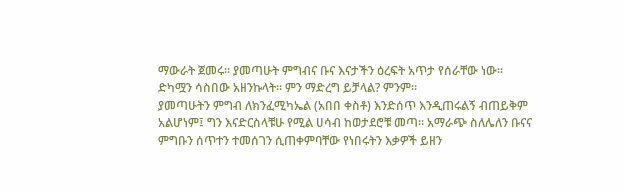ማውራት ጀመሩ፡፡ ያመጣሁት ምግብና ቡና እናታችን ዕረፍት አጥታ የሰራቸው ነው፡፡ ድካሟን ሳስበው አዘንኩላት፡፡ ምን ማድረግ ይቻላል? ምንም፡፡
ያመጣሁትን ምግብ ለክንፈሚካኤል (አበበ ቀስቶ) እንድሰጥ እንዲጠሩልኝ ብጠይቅም አልሆነም፤ ግን እናድርስላቹሁ የሚል ሀሳብ ከወታደሮቹ መጣ፡፡ አማራጭ ስለሌለን ቡናና ምግቡን ሰጥተን ተመሰገን ሲጠቀምባቸው የነበሩትን እቃዎች ይዘን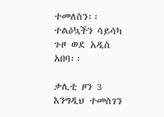ተመለስን፡፡ ተልዕኳችን ሳይሳካ ጉዞ ወደ አዲስ አበባ፡፡

ቃሊቲ ዞን 3
እንግዲህ ተመስገን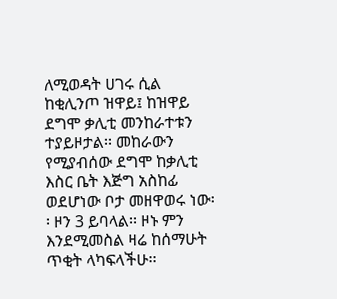ለሚወዳት ሀገሩ ሲል ከቂሊንጦ ዝዋይ፤ ከዝዋይ ደግሞ ቃሊቲ መንከራተቱን ተያይዞታል፡፡ መከራውን የሚያብሰው ደግሞ ከቃሊቲ እስር ቤት እጅግ አስከፊ ወደሆነው ቦታ መዘዋወሩ ነው፡፡ ዞን 3 ይባላል፡፡ ዞኑ ምን እንደሚመስል ዛሬ ከሰማሁት ጥቂት ላካፍላችሁ፡፡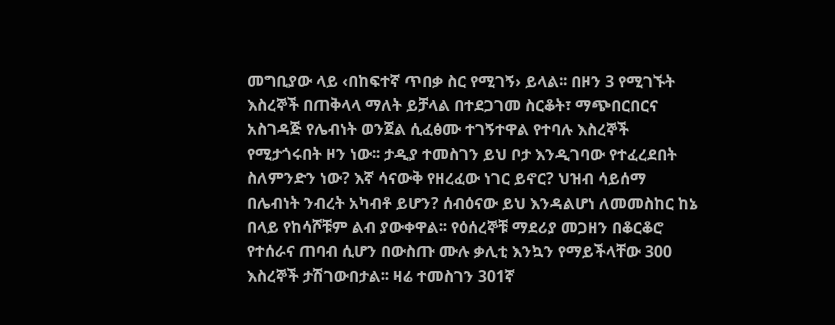መግቢያው ላይ ‹በከፍተኛ ጥበቃ ስር የሚገኝ› ይላል፡፡ በዞን 3 የሚገኙት እስረኞች በጠቅላላ ማለት ይቻላል በተደጋገመ ስርቆት፣ ማጭበርበርና አስገዳጅ የሌብነት ወንጀል ሲፈፅሙ ተገኝተዋል የተባሉ እስረኞች የሚታጎሩበት ዞን ነው፡፡ ታዲያ ተመስገን ይህ ቦታ እንዲገባው የተፈረደበት ስለምንድን ነው? እኛ ሳናውቅ የዘረፈው ነገር ይኖር? ህዝብ ሳይሰማ በሌብነት ንብረት አካብቶ ይሆን? ሰብዕናው ይህ እንዳልሆነ ለመመስከር ከኔ በላይ የከሳሾቹም ልብ ያውቀዋል፡፡ የዕሰረኞቹ ማደሪያ መጋዘን በቆርቆሮ የተሰራና ጠባብ ሲሆን በውስጡ ሙሉ ቃሊቲ እንኳን የማይችላቸው 300 እስረኞች ታሽገውበታል፡፡ ዛሬ ተመስገን 301ኛ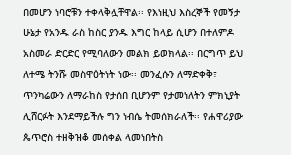በመሆን ነባሮቹን ተቀላቅሏቸዋል፡፡ የእነዚህ እስረኞች የመኝታ ሁኔታ የአንዱ ራስ ከስር ያንዱ እግር ከላይ ሲሆን በተለምዶ አስመራ ድርድር የሚባለውን መልክ ይወክላል፡፡ በርግጥ ይህ ለተሜ ትንሹ መስዋዕትነት ነው፡፡ መንፈሱን ለማድቀቅ፣ ጥንካሬውን ለማራከስ የታሰበ ቢሆንም የታመነለትን ምክኒያት ሊሸርፉት እንደማይችሉ ግን ነብሴ ትመሰክራለች፡፡ የሐዋሪያው ጴጥሮስ ተዘቅዝቆ መሰቀል ላመነበትስ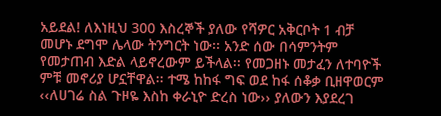አይደል! ለእነዚህ 300 እስረኞች ያለው የሻዎር አቅርቦት 1 ብቻ መሆኑ ደግሞ ሌላው ትንግርት ነው፡፡ አንድ ሰው በሳምንትም የመታጠብ እድል ላይኖረውም ይችላል፡፡ የመጋዘኑ መታፈን ለተባዮች ምቹ መኖሪያ ሆኗቸዋል፡፡ ተሜ ከከፋ ግፍ ወደ ከፋ ሰቆቃ ቢዘዋወርም ‹‹ለሀገሬ ስል ጉዞዬ እስከ ቀራኒዮ ድረስ ነው›› ያለውን እያደረገ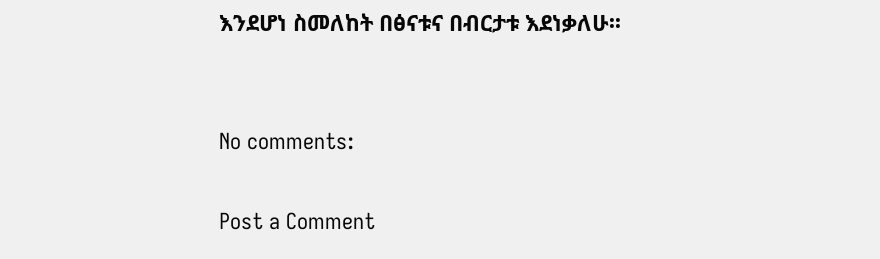እንደሆነ ስመለከት በፅናቱና በብርታቱ እደነቃለሁ፡፡


No comments:

Post a Comment